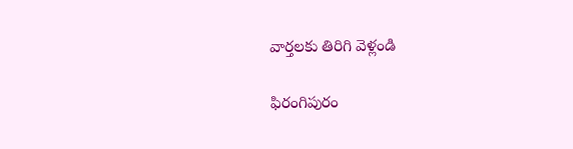వార్తలకు తిరిగి వెళ్లండి

ఫిరంగిపురం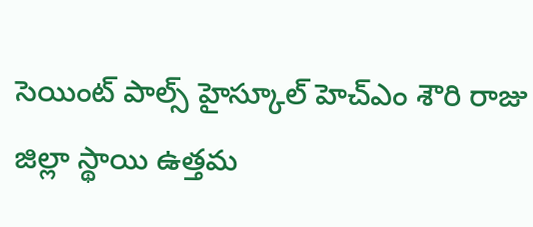సెయింట్ పాల్స్ హైస్కూల్ హెచ్ఎం శౌరి రాజు జిల్లా స్థాయి ఉత్తమ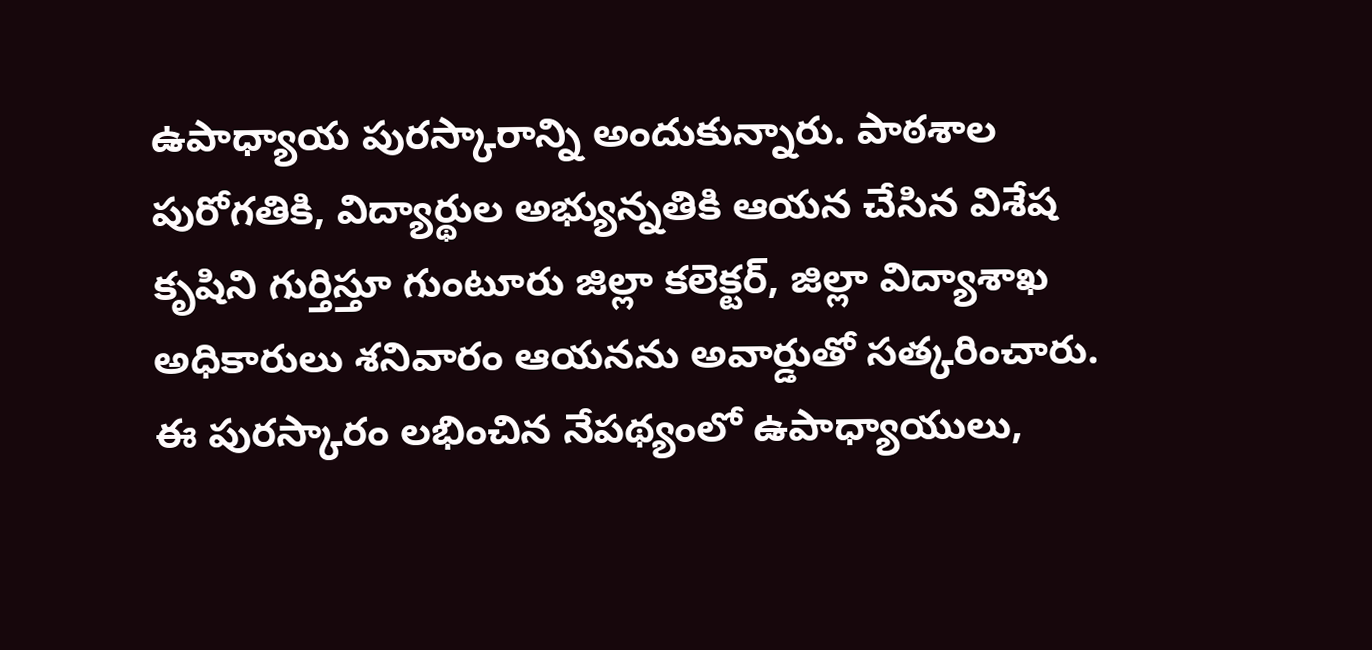ఉపాధ్యాయ పురస్కారాన్ని అందుకున్నారు. పాఠశాల పురోగతికి, విద్యార్థుల అభ్యున్నతికి ఆయన చేసిన విశేష కృషిని గుర్తిస్తూ గుంటూరు జిల్లా కలెక్టర్, జిల్లా విద్యాశాఖ అధికారులు శనివారం ఆయనను అవార్డుతో సత్కరించారు.
ఈ పురస్కారం లభించిన నేపథ్యంలో ఉపాధ్యాయులు,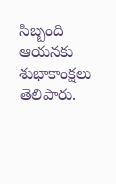సిబ్బంది ఆయనకు శుభాకాంక్షలు తెలిపారు.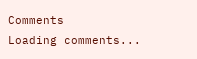Comments
Loading comments...